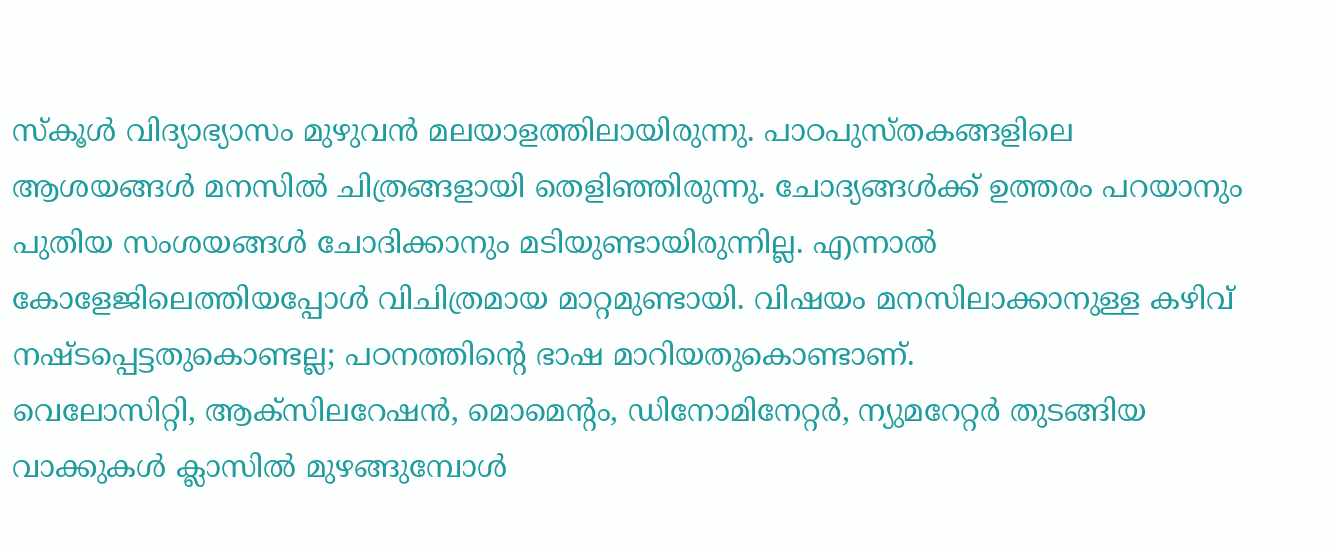സ്കൂൾ വിദ്യാഭ്യാസം മുഴുവൻ മലയാളത്തിലായിരുന്നു. പാഠപുസ്തകങ്ങളിലെ ആശയങ്ങൾ മനസിൽ ചിത്രങ്ങളായി തെളിഞ്ഞിരുന്നു. ചോദ്യങ്ങൾക്ക് ഉത്തരം പറയാനും പുതിയ സംശയങ്ങൾ ചോദിക്കാനും മടിയുണ്ടായിരുന്നില്ല. എന്നാൽ കോളേജിലെത്തിയപ്പോൾ വിചിത്രമായ മാറ്റമുണ്ടായി. വിഷയം മനസിലാക്കാനുള്ള കഴിവ് നഷ്ടപ്പെട്ടതുകൊണ്ടല്ല; പഠനത്തിന്റെ ഭാഷ മാറിയതുകൊണ്ടാണ്.
വെലോസിറ്റി, ആക്സിലറേഷൻ, മൊമെന്റം, ഡിനോമിനേറ്റർ, ന്യുമറേറ്റർ തുടങ്ങിയ വാക്കുകൾ ക്ലാസിൽ മുഴങ്ങുമ്പോൾ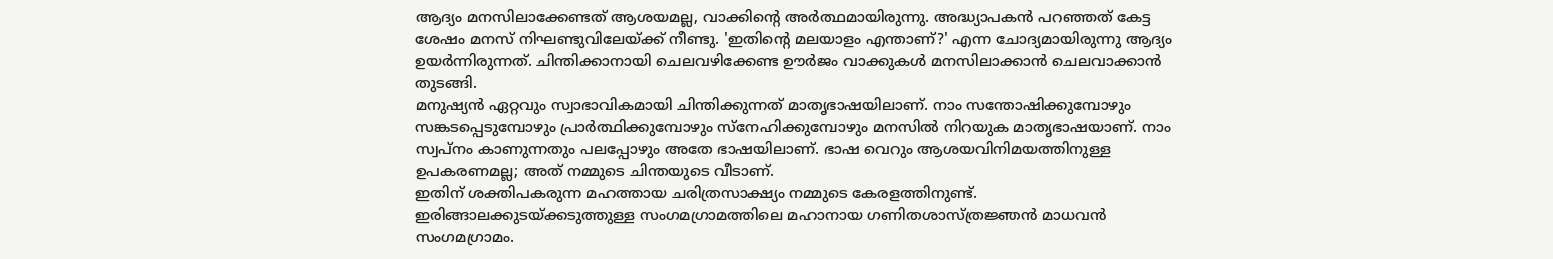ആദ്യം മനസിലാക്കേണ്ടത് ആശയമല്ല, വാക്കിന്റെ അർത്ഥമായിരുന്നു. അദ്ധ്യാപകൻ പറഞ്ഞത് കേട്ട ശേഷം മനസ് നിഘണ്ടുവിലേയ്ക്ക് നീണ്ടു. 'ഇതിന്റെ മലയാളം എന്താണ്?' എന്ന ചോദ്യമായിരുന്നു ആദ്യം ഉയർന്നിരുന്നത്. ചിന്തിക്കാനായി ചെലവഴിക്കേണ്ട ഊർജം വാക്കുകൾ മനസിലാക്കാൻ ചെലവാക്കാൻ തുടങ്ങി.
മനുഷ്യൻ ഏറ്റവും സ്വാഭാവികമായി ചിന്തിക്കുന്നത് മാതൃഭാഷയിലാണ്. നാം സന്തോഷിക്കുമ്പോഴും സങ്കടപ്പെടുമ്പോഴും പ്രാർത്ഥിക്കുമ്പോഴും സ്നേഹിക്കുമ്പോഴും മനസിൽ നിറയുക മാതൃഭാഷയാണ്. നാം സ്വപ്നം കാണുന്നതും പലപ്പോഴും അതേ ഭാഷയിലാണ്. ഭാഷ വെറും ആശയവിനിമയത്തിനുള്ള ഉപകരണമല്ല; അത് നമ്മുടെ ചിന്തയുടെ വീടാണ്.
ഇതിന് ശക്തിപകരുന്ന മഹത്തായ ചരിത്രസാക്ഷ്യം നമ്മുടെ കേരളത്തിനുണ്ട്. ഇരിങ്ങാലക്കുടയ്ക്കടുത്തുള്ള സംഗമഗ്രാമത്തിലെ മഹാനായ ഗണിതശാസ്ത്രജ്ഞൻ മാധവൻ സംഗമഗ്രാമം.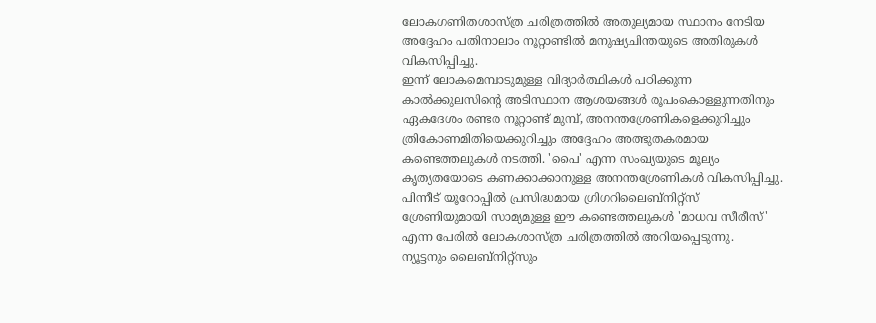ലോകഗണിതശാസ്ത്ര ചരിത്രത്തിൽ അതുല്യമായ സ്ഥാനം നേടിയ അദ്ദേഹം പതിനാലാം നൂറ്റാണ്ടിൽ മനുഷ്യചിന്തയുടെ അതിരുകൾ വികസിപ്പിച്ചു.
ഇന്ന് ലോകമെമ്പാടുമുള്ള വിദ്യാർത്ഥികൾ പഠിക്കുന്ന കാൽക്കുലസിന്റെ അടിസ്ഥാന ആശയങ്ങൾ രൂപംകൊള്ളുന്നതിനും ഏകദേശം രണ്ടര നൂറ്റാണ്ട് മുമ്പ്, അനന്തശ്രേണികളെക്കുറിച്ചും ത്രികോണമിതിയെക്കുറിച്ചും അദ്ദേഹം അത്ഭുതകരമായ കണ്ടെത്തലുകൾ നടത്തി. 'പൈ' എന്ന സംഖ്യയുടെ മൂല്യം കൃത്യതയോടെ കണക്കാക്കാനുള്ള അനന്തശ്രേണികൾ വികസിപ്പിച്ചു. പിന്നീട് യൂറോപ്പിൽ പ്രസിദ്ധമായ ഗ്രിഗറിലൈബ്നിറ്റ്സ് ശ്രേണിയുമായി സാമ്യമുള്ള ഈ കണ്ടെത്തലുകൾ 'മാധവ സീരീസ്' എന്ന പേരിൽ ലോകശാസ്ത്ര ചരിത്രത്തിൽ അറിയപ്പെടുന്നു.
ന്യൂട്ടനും ലൈബ്നിറ്റ്സും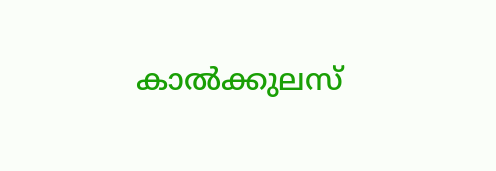കാൽക്കുലസ്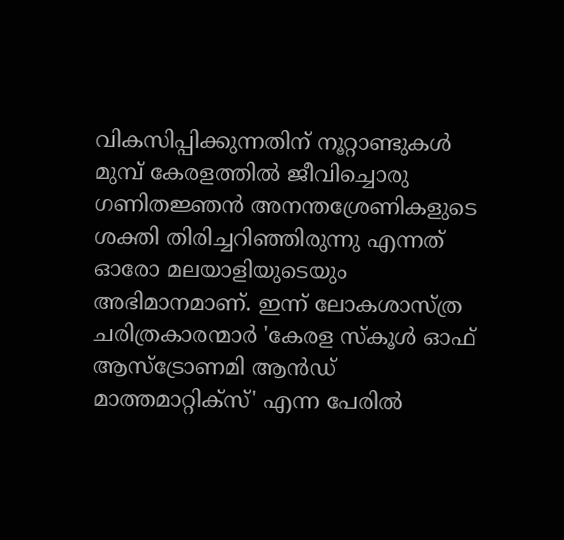വികസിപ്പിക്കുന്നതിന് നൂറ്റാണ്ടുകൾ മുമ്പ് കേരളത്തിൽ ജീവിച്ചൊരു ഗണിതജ്ഞൻ അനന്തശ്രേണികളുടെ ശക്തി തിരിച്ചറിഞ്ഞിരുന്നു എന്നത് ഓരോ മലയാളിയുടെയും അഭിമാനമാണ്. ഇന്ന് ലോകശാസ്ത്ര ചരിത്രകാരന്മാർ 'കേരള സ്കൂൾ ഓഫ് ആസ്ട്രോണമി ആൻഡ് മാത്തമാറ്റിക്സ്' എന്ന പേരിൽ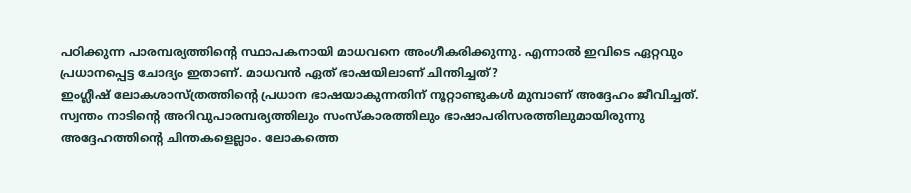പഠിക്കുന്ന പാരമ്പര്യത്തിന്റെ സ്ഥാപകനായി മാധവനെ അംഗീകരിക്കുന്നു. എന്നാൽ ഇവിടെ ഏറ്റവും പ്രധാനപ്പെട്ട ചോദ്യം ഇതാണ്. മാധവൻ ഏത് ഭാഷയിലാണ് ചിന്തിച്ചത്?
ഇംഗ്ലീഷ് ലോകശാസ്ത്രത്തിന്റെ പ്രധാന ഭാഷയാകുന്നതിന് നൂറ്റാണ്ടുകൾ മുമ്പാണ് അദ്ദേഹം ജീവിച്ചത്. സ്വന്തം നാടിന്റെ അറിവുപാരമ്പര്യത്തിലും സംസ്കാരത്തിലും ഭാഷാപരിസരത്തിലുമായിരുന്നു അദ്ദേഹത്തിന്റെ ചിന്തകളെല്ലാം. ലോകത്തെ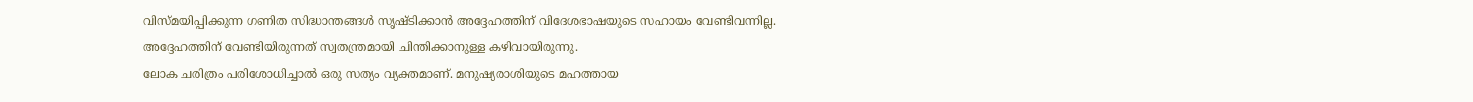വിസ്മയിപ്പിക്കുന്ന ഗണിത സിദ്ധാന്തങ്ങൾ സൃഷ്ടിക്കാൻ അദ്ദേഹത്തിന് വിദേശഭാഷയുടെ സഹായം വേണ്ടിവന്നില്ല. അദ്ദേഹത്തിന് വേണ്ടിയിരുന്നത് സ്വതന്ത്രമായി ചിന്തിക്കാനുള്ള കഴിവായിരുന്നു.
ലോക ചരിത്രം പരിശോധിച്ചാൽ ഒരു സത്യം വ്യക്തമാണ്. മനുഷ്യരാശിയുടെ മഹത്തായ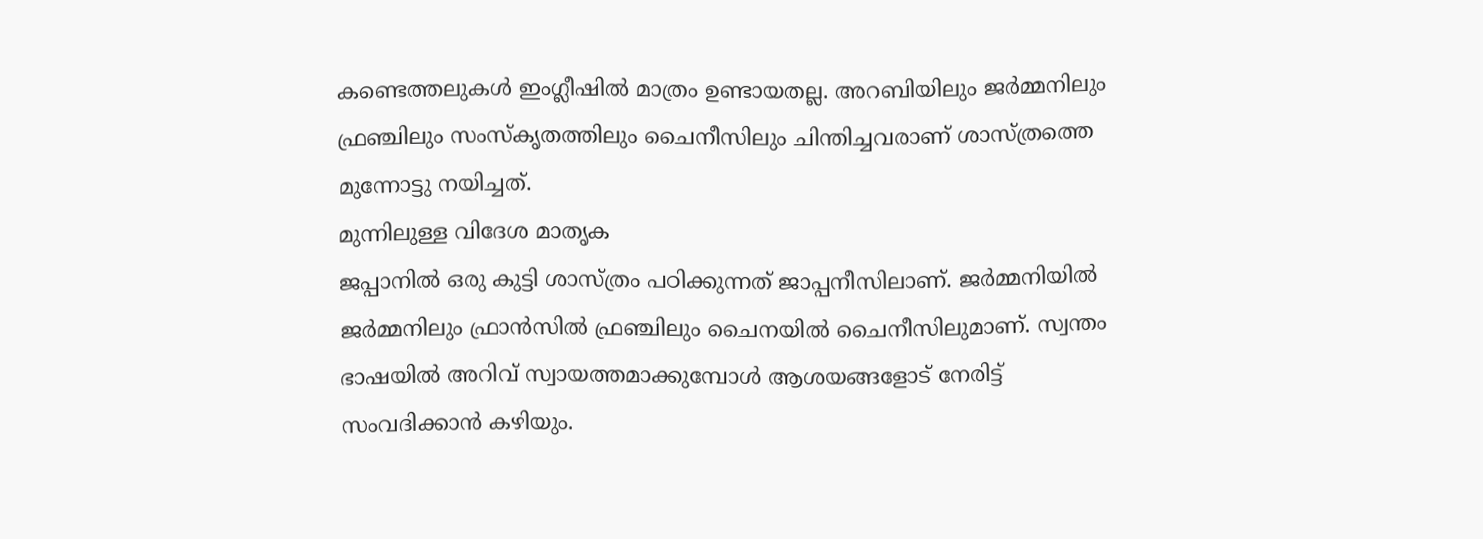കണ്ടെത്തലുകൾ ഇംഗ്ലീഷിൽ മാത്രം ഉണ്ടായതല്ല. അറബിയിലും ജർമ്മനിലും ഫ്രഞ്ചിലും സംസ്കൃതത്തിലും ചൈനീസിലും ചിന്തിച്ചവരാണ് ശാസ്ത്രത്തെ മുന്നോട്ടു നയിച്ചത്.
മുന്നിലുള്ള വിദേശ മാതൃക
ജപ്പാനിൽ ഒരു കുട്ടി ശാസ്ത്രം പഠിക്കുന്നത് ജാപ്പനീസിലാണ്. ജർമ്മനിയിൽ ജർമ്മനിലും ഫ്രാൻസിൽ ഫ്രഞ്ചിലും ചൈനയിൽ ചൈനീസിലുമാണ്. സ്വന്തം ഭാഷയിൽ അറിവ് സ്വായത്തമാക്കുമ്പോൾ ആശയങ്ങളോട് നേരിട്ട് സംവദിക്കാൻ കഴിയും.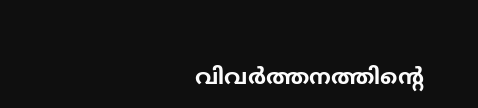വിവർത്തനത്തിന്റെ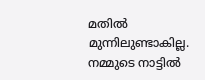മതിൽ മുന്നിലുണ്ടാകില്ല. നമ്മുടെ നാട്ടിൽ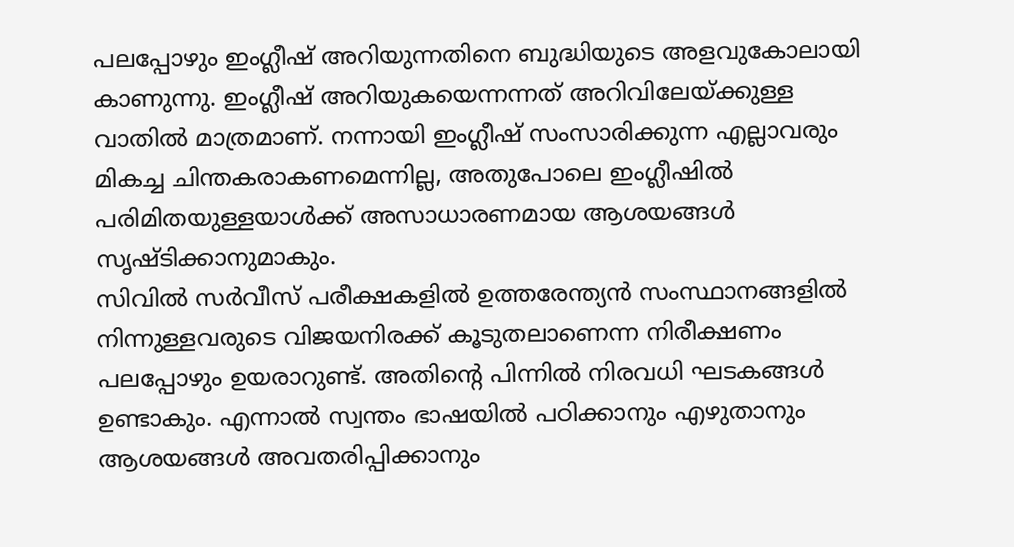പലപ്പോഴും ഇംഗ്ലീഷ് അറിയുന്നതിനെ ബുദ്ധിയുടെ അളവുകോലായി കാണുന്നു. ഇംഗ്ലീഷ് അറിയുകയെന്നന്നത് അറിവിലേയ്ക്കുള്ള വാതിൽ മാത്രമാണ്. നന്നായി ഇംഗ്ലീഷ് സംസാരിക്കുന്ന എല്ലാവരും മികച്ച ചിന്തകരാകണമെന്നില്ല, അതുപോലെ ഇംഗ്ലീഷിൽ പരിമിതയുള്ളയാൾക്ക് അസാധാരണമായ ആശയങ്ങൾ സൃഷ്ടിക്കാനുമാകും.
സിവിൽ സർവീസ് പരീക്ഷകളിൽ ഉത്തരേന്ത്യൻ സംസ്ഥാനങ്ങളിൽ നിന്നുള്ളവരുടെ വിജയനിരക്ക് കൂടുതലാണെന്ന നിരീക്ഷണം പലപ്പോഴും ഉയരാറുണ്ട്. അതിന്റെ പിന്നിൽ നിരവധി ഘടകങ്ങൾ ഉണ്ടാകും. എന്നാൽ സ്വന്തം ഭാഷയിൽ പഠിക്കാനും എഴുതാനും ആശയങ്ങൾ അവതരിപ്പിക്കാനും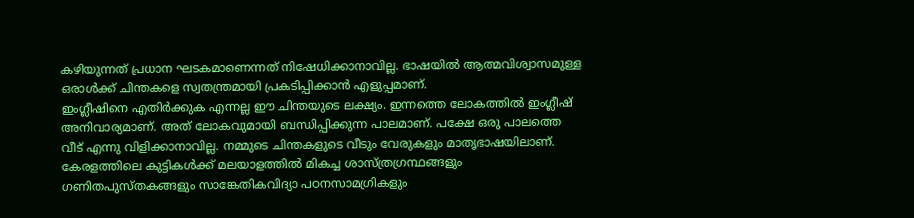കഴിയുന്നത് പ്രധാന ഘടകമാണെന്നത് നിഷേധിക്കാനാവില്ല. ഭാഷയിൽ ആത്മവിശ്വാസമുള്ള ഒരാൾക്ക് ചിന്തകളെ സ്വതന്ത്രമായി പ്രകടിപ്പിക്കാൻ എളുപ്പമാണ്.
ഇംഗ്ലീഷിനെ എതിർക്കുക എന്നല്ല ഈ ചിന്തയുടെ ലക്ഷ്യം. ഇന്നത്തെ ലോകത്തിൽ ഇംഗ്ലീഷ് അനിവാര്യമാണ്. അത് ലോകവുമായി ബന്ധിപ്പിക്കുന്ന പാലമാണ്. പക്ഷേ ഒരു പാലത്തെ വീട് എന്നു വിളിക്കാനാവില്ല. നമ്മുടെ ചിന്തകളുടെ വീടും വേരുകളും മാതൃഭാഷയിലാണ്.
കേരളത്തിലെ കുട്ടികൾക്ക് മലയാളത്തിൽ മികച്ച ശാസ്ത്രഗ്രന്ഥങ്ങളും ഗണിതപുസ്തകങ്ങളും സാങ്കേതികവിദ്യാ പഠനസാമഗ്രികളും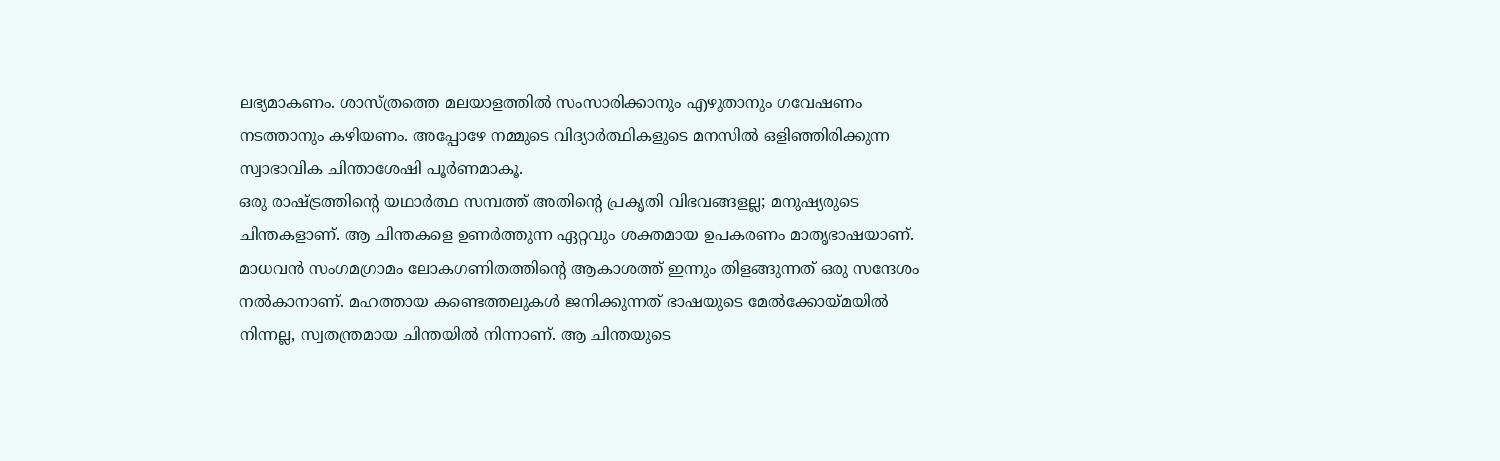ലഭ്യമാകണം. ശാസ്ത്രത്തെ മലയാളത്തിൽ സംസാരിക്കാനും എഴുതാനും ഗവേഷണം നടത്താനും കഴിയണം. അപ്പോഴേ നമ്മുടെ വിദ്യാർത്ഥികളുടെ മനസിൽ ഒളിഞ്ഞിരിക്കുന്ന സ്വാഭാവിക ചിന്താശേഷി പൂർണമാകൂ.
ഒരു രാഷ്ട്രത്തിന്റെ യഥാർത്ഥ സമ്പത്ത് അതിന്റെ പ്രകൃതി വിഭവങ്ങളല്ല; മനുഷ്യരുടെ ചിന്തകളാണ്. ആ ചിന്തകളെ ഉണർത്തുന്ന ഏറ്റവും ശക്തമായ ഉപകരണം മാതൃഭാഷയാണ്.
മാധവൻ സംഗമഗ്രാമം ലോകഗണിതത്തിന്റെ ആകാശത്ത് ഇന്നും തിളങ്ങുന്നത് ഒരു സന്ദേശം നൽകാനാണ്. മഹത്തായ കണ്ടെത്തലുകൾ ജനിക്കുന്നത് ഭാഷയുടെ മേൽക്കോയ്മയിൽ നിന്നല്ല, സ്വതന്ത്രമായ ചിന്തയിൽ നിന്നാണ്. ആ ചിന്തയുടെ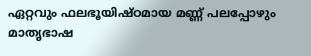ഏറ്റവും ഫലഭൂയിഷ്ഠമായ മണ്ണ് പലപ്പോഴും മാതൃഭാഷ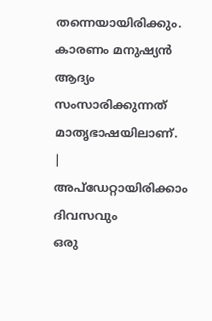തന്നെയായിരിക്കും. കാരണം മനുഷ്യൻ ആദ്യം സംസാരിക്കുന്നത് മാതൃഭാഷയിലാണ്.
|
അപ്ഡേറ്റായിരിക്കാം ദിവസവും
ഒരു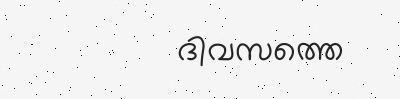ദിവസത്തെ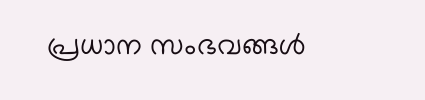പ്രധാന സംഭവങ്ങൾ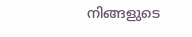നിങ്ങളുടെ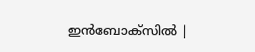ഇൻബോക്സിൽ |